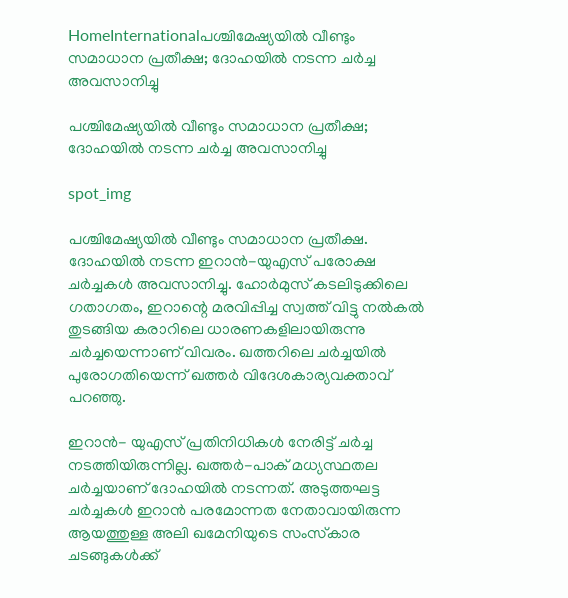HomeInternationalപശ്ചിമേഷ്യയില്‍ വീണ്ടും സമാധാന പ്രതീക്ഷ; ദോഹയില്‍ നടന്ന ചര്‍ച്ച അവസാനിച്ചു

പശ്ചിമേഷ്യയില്‍ വീണ്ടും സമാധാന പ്രതീക്ഷ; ദോഹയില്‍ നടന്ന ചര്‍ച്ച അവസാനിച്ചു

spot_img

പശ്ചിമേഷ്യയില്‍ വീണ്ടും സമാധാന പ്രതീക്ഷ. ദോഹയില്‍ നടന്ന ഇറാന്‍-യുഎസ് പരോക്ഷ ചര്‍ച്ചകള്‍ അവസാനിച്ചു. ഹോര്‍മുസ് കടലിടുക്കിലെ ഗതാഗതം, ഇറാന്റെ മരവിപ്പിച്ച സ്വത്ത് വിട്ടു നല്‍കല്‍ തുടങ്ങിയ കരാറിലെ ധാരണകളിലായിരുന്നു ചര്‍ച്ചയെന്നാണ് വിവരം. ഖത്തറിലെ ചര്‍ച്ചയില്‍ പുരോഗതിയെന്ന് ഖത്തര്‍ വിദേശകാര്യവക്താവ് പറഞ്ഞു.

ഇറാന്‍- യുഎസ് പ്രതിനിധികള്‍ നേരിട്ട് ചര്‍ച്ച നടത്തിയിരുന്നില്ല. ഖത്തര്‍-പാക് മധ്യസ്ഥതല ചര്‍ച്ചയാണ് ദോഹയില്‍ നടന്നത്. അടുത്തഘട്ട ചര്‍ച്ചകള്‍ ഇറാന്‍ പരമോന്നത നേതാവായിരുന്ന ആയത്തുള്ള അലി ഖമേനിയുടെ സംസ്‌കാര ചടങ്ങുകള്‍ക്ക്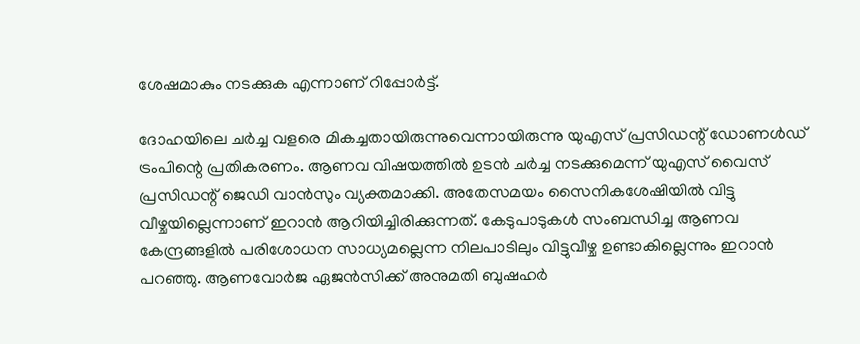ശേഷമാകും നടക്കുക എന്നാണ് റിപ്പോര്‍ട്ട്.

ദോഹയിലെ ചര്‍ച്ച വളരെ മികച്ചതായിരുന്നുവെന്നായിരുന്നു യുഎസ് പ്രസിഡന്റ് ഡോണള്‍ഡ് ട്രംപിന്റെ പ്രതികരണം. ആണവ വിഷയത്തില്‍ ഉടന്‍ ചര്‍ച്ച നടക്കുമെന്ന് യുഎസ് വൈസ് പ്രസിഡന്റ് ജെഡി വാന്‍സും വ്യക്തമാക്കി. അതേസമയം സൈനികശേഷിയില്‍ വിട്ടു വീഴ്ചയില്ലെന്നാണ് ഇറാന്‍ ആറിയിച്ചിരിക്കുന്നത്. കേടുപാടുകള്‍ സംബന്ധിച്ച ആണവ കേന്ദ്രങ്ങളില്‍ പരിശോധന സാധ്യമല്ലെന്ന നിലപാടിലും വിട്ടുവീഴ്ച ഉണ്ടാകില്ലെന്നും ഇറാന്‍ പറഞ്ഞു. ആണവോര്‍ജ ഏജന്‍സിക്ക് അനുമതി ബുഷഹര്‍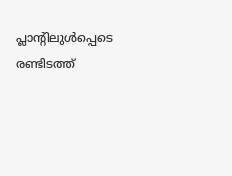പ്ലാന്റിലുള്‍പ്പെടെ രണ്ടിടത്ത്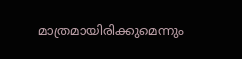മാത്രമായിരിക്കുമെന്നും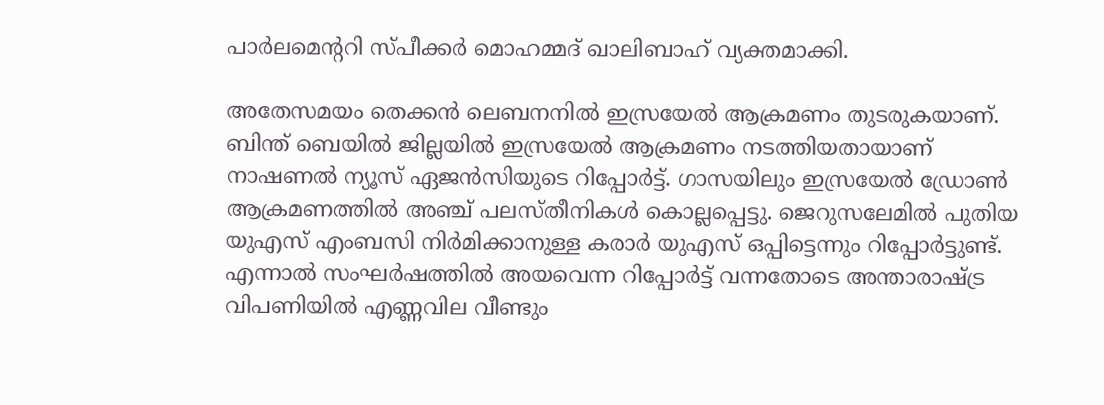പാര്‍ലമെന്ററി സ്പീക്കര്‍ മൊഹമ്മദ് ഖാലിബാഹ് വ്യക്തമാക്കി.

അതേസമയം തെക്കന്‍ ലെബനനില്‍ ഇസ്രയേല്‍ ആക്രമണം തുടരുകയാണ്. ബിന്ത് ബെയില്‍ ജില്ലയില്‍ ഇസ്രയേല്‍ ആക്രമണം നടത്തിയതായാണ് നാഷണല്‍ ന്യൂസ് ഏജന്‍സിയുടെ റിപ്പോര്‍ട്ട്. ഗാസയിലും ഇസ്രയേല്‍ ഡ്രോണ്‍ ആക്രമണത്തില്‍ അഞ്ച് പലസ്തീനികള്‍ കൊല്ലപ്പെട്ടു. ജെറുസലേമില്‍ പുതിയ യുഎസ് എംബസി നിര്‍മിക്കാനുള്ള കരാര്‍ യുഎസ് ഒപ്പിട്ടെന്നും റിപ്പോര്‍ട്ടുണ്ട്. എന്നാല്‍ സംഘര്‍ഷത്തില്‍ അയവെന്ന റിപ്പോര്‍ട്ട് വന്നതോടെ അന്താരാഷ്ട്ര വിപണിയില്‍ എണ്ണവില വീണ്ടും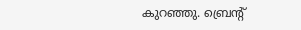കുറഞ്ഞു. ബ്രെന്റ്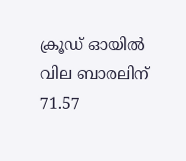ക്രൂഡ് ഓയില്‍ വില ബാരലിന് 71.57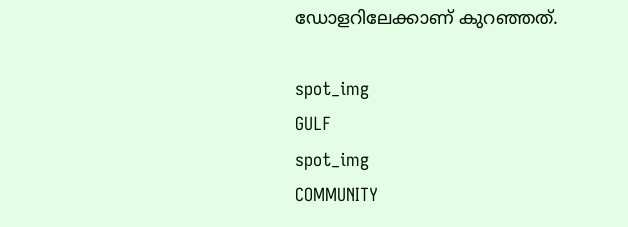ഡോളറിലേക്കാണ് കുറഞ്ഞത്.

spot_img
GULF
spot_img
COMMUNITY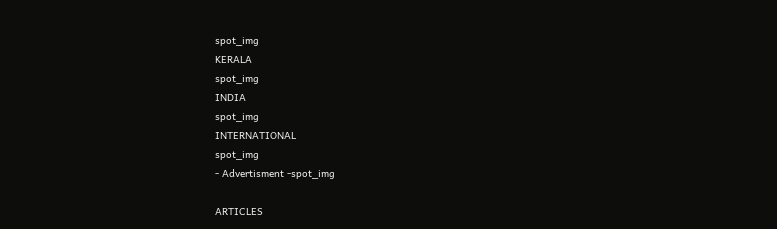spot_img
KERALA
spot_img
INDIA
spot_img
INTERNATIONAL
spot_img
- Advertisment -spot_img

ARTICLES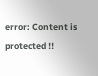error: Content is protected !!